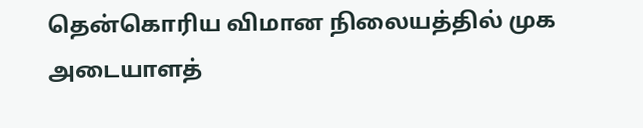தென்கொரிய விமான நிலையத்தில் முக அடையாளத்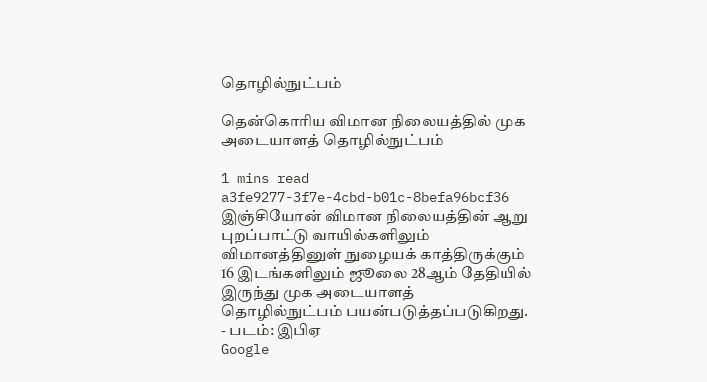தொழில்நுட்பம்

தென்கொரிய விமான நிலையத்தில் முக அடையாளத் தொழில்நுட்பம்

1 mins read
a3fe9277-3f7e-4cbd-b01c-8befa96bcf36
இஞ்சியோன் விமான நிலையத்தின் ஆறு புறப்பாட்டு வாயில்களிலும் விமானத்தினுள் நுழையக் காத்திருக்கும் 16 இடங்களிலும் ஜூலை 28ஆம் தேதியில் இருந்து முக அடையாளத் தொழில்நுட்பம் பயன்படுத்தப்படுகிறது. - படம்: இபிஏ
Google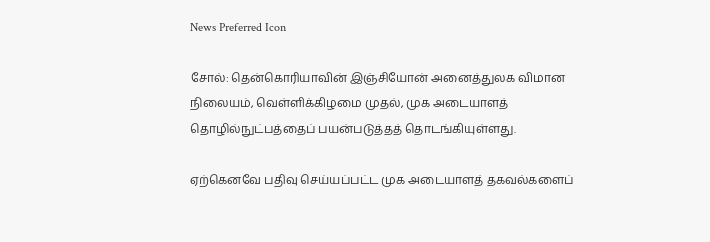News Preferred Icon

சோல்: தென்கொரியாவின் இஞ்சியோன் அனைத்துலக விமான நிலையம், வெள்ளிக்கிழமை முதல், முக அடையாளத் தொழில்நுட்பத்தைப் பயன்படுத்தத் தொடங்கியுள்ளது.

ஏற்கெனவே பதிவு செய்யப்பட்ட முக அடையாளத் தகவல்களைப்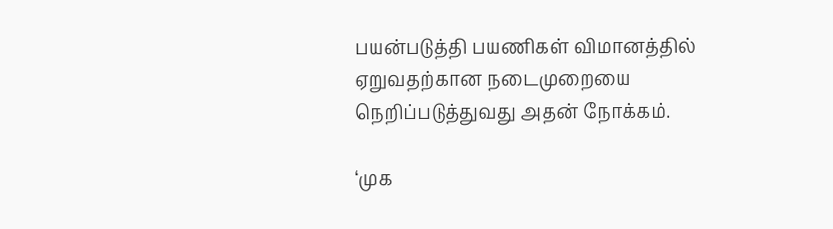பயன்படுத்தி பயணிகள் விமானத்தில் ஏறுவதற்கான நடைமுறையை நெறிப்படுத்துவது அதன் நோக்கம்.

‘முக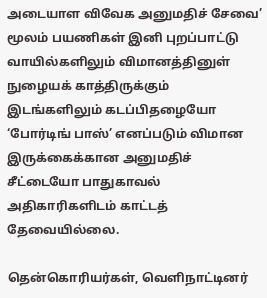அடையாள விவேக அனுமதிச் சேவை’ மூலம் பயணிகள் இனி புறப்பாட்டு வாயில்களிலும் விமானத்தினுள் நுழையக் காத்திருக்கும் இடங்களிலும் கடப்பிதழையோ ‘போர்டிங் பாஸ்’ எனப்படும் விமான இருக்கைக்கான அனுமதிச் சீட்டையோ பாதுகாவல் அதிகாரிகளிடம் காட்டத் தேவையில்லை.

தென்கொரியர்கள், வெளிநாட்டினர்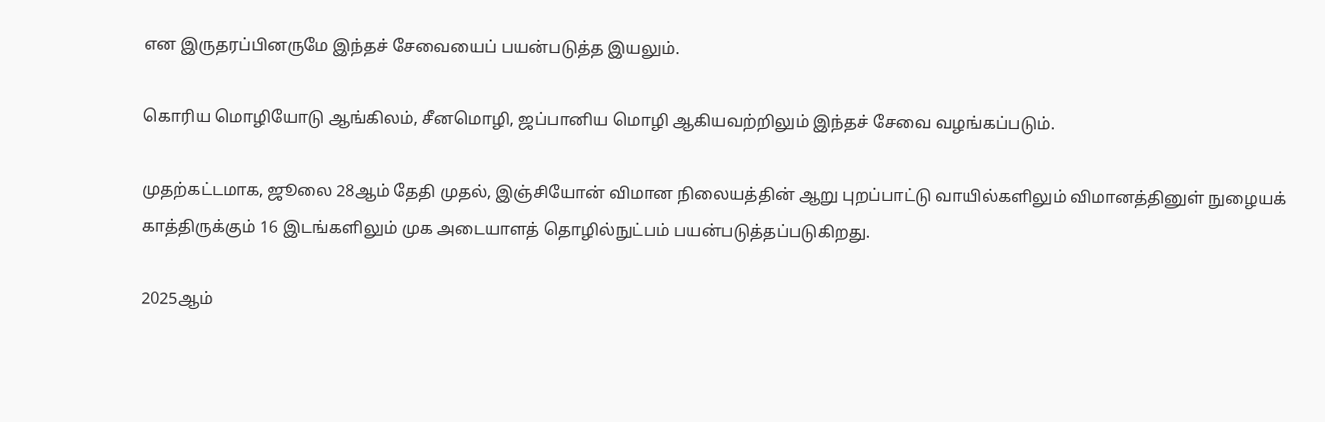என இருதரப்பினருமே இந்தச் சேவையைப் பயன்படுத்த இயலும்.

கொரிய மொழியோடு ஆங்கிலம், சீனமொழி, ஜப்பானிய மொழி ஆகியவற்றிலும் இந்தச் சேவை வழங்கப்படும்.

முதற்கட்டமாக, ஜூலை 28ஆம் தேதி முதல், இஞ்சியோன் விமான நிலையத்தின் ஆறு புறப்பாட்டு வாயில்களிலும் விமானத்தினுள் நுழையக் காத்திருக்கும் 16 இடங்களிலும் முக அடையாளத் தொழில்நுட்பம் பயன்படுத்தப்படுகிறது.

2025ஆம்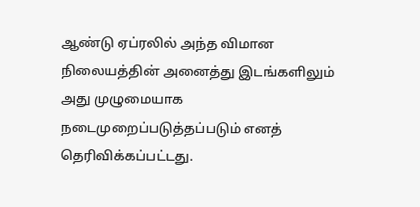ஆண்டு ஏப்ரலில் அந்த விமான நிலையத்தின் அனைத்து இடங்களிலும் அது முழுமையாக நடைமுறைப்படுத்தப்படும் எனத் தெரிவிக்கப்பட்டது.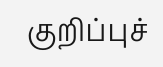குறிப்புச்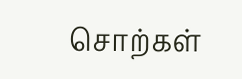சொற்கள்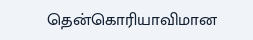தென்கொரியாவிமான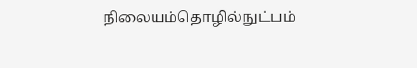நிலையம்தொழில்நுட்பம்